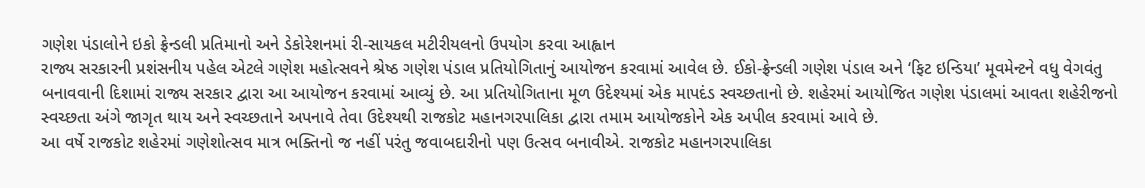ગણેશ પંડાલોને ઇકો ફ્રેન્ડલી પ્રતિમાનો અને ડેકોરેશનમાં રી-સાયકલ મટીરીયલનો ઉપયોગ કરવા આહ્વાન
રાજ્ય સરકારની પ્રશંસનીય પહેલ એટલે ગણેશ મહોત્સવને શ્રેષ્ઠ ગણેશ પંડાલ પ્રતિયોગિતાનું આયોજન કરવામાં આવેલ છે. ઈકો-ફ્રેન્ડલી ગણેશ પંડાલ અને ‘ફિટ ઇન્ડિયા’ મૂવમેન્ટને વધુ વેગવંતુ બનાવવાની દિશામાં રાજ્ય સરકાર દ્વારા આ આયોજન કરવામાં આવ્યું છે. આ પ્રતિયોગિતાના મૂળ ઉદેશ્યમાં એક માપદંડ સ્વચ્છતાનો છે. શહેરમાં આયોજિત ગણેશ પંડાલમાં આવતા શહેરીજનો સ્વચ્છતા અંગે જાગૃત થાય અને સ્વચ્છતાને અપનાવે તેવા ઉદેશ્યથી રાજકોટ મહાનગરપાલિકા દ્વારા તમામ આયોજકોને એક અપીલ કરવામાં આવે છે.
આ વર્ષે રાજકોટ શહેરમાં ગણેશોત્સવ માત્ર ભક્તિનો જ નહીં પરંતુ જવાબદારીનો પણ ઉત્સવ બનાવીએ. રાજકોટ મહાનગરપાલિકા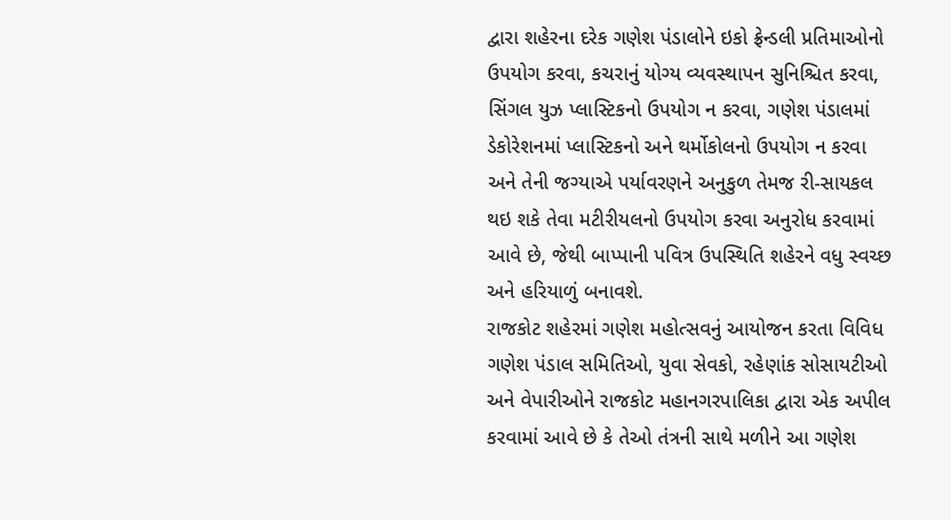દ્વારા શહેરના દરેક ગણેશ પંડાલોને ઇકો ફ્રેન્ડલી પ્રતિમાઓનો ઉપયોગ કરવા, કચરાનું યોગ્ય વ્યવસ્થાપન સુનિશ્ચિત કરવા, સિંગલ યુઝ પ્લાસ્ટિકનો ઉપયોગ ન કરવા, ગણેશ પંડાલમાં ડેકોરેશનમાં પ્લાસ્ટિકનો અને થર્મોકોલનો ઉપયોગ ન કરવા અને તેની જગ્યાએ પર્યાવરણને અનુકુળ તેમજ રી-સાયકલ થઇ શકે તેવા મટીરીયલનો ઉપયોગ કરવા અનુરોધ કરવામાં આવે છે, જેથી બાપ્પાની પવિત્ર ઉપસ્થિતિ શહેરને વધુ સ્વચ્છ અને હરિયાળું બનાવશે.
રાજકોટ શહેરમાં ગણેશ મહોત્સવનું આયોજન કરતા વિવિધ ગણેશ પંડાલ સમિતિઓ, યુવા સેવકો, રહેણાંક સોસાયટીઓ અને વેપારીઓને રાજકોટ મહાનગરપાલિકા દ્વારા એક અપીલ કરવામાં આવે છે કે તેઓ તંત્રની સાથે મળીને આ ગણેશ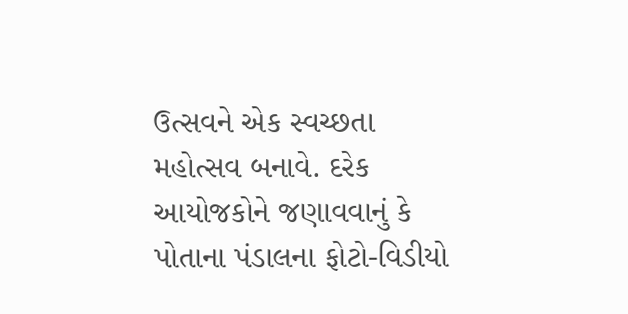ઉત્સવને એક સ્વચ્છતા મહોત્સવ બનાવે. દરેક આયોજકોને જણાવવાનું કે પોતાના પંડાલના ફોટો-વિડીયો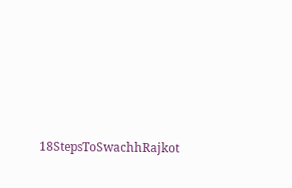18StepsToSwachhRajkot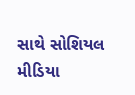સાથે સોશિયલ મીડિયા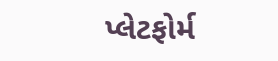પ્લેટફોર્મ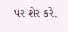પર શેર કરે.